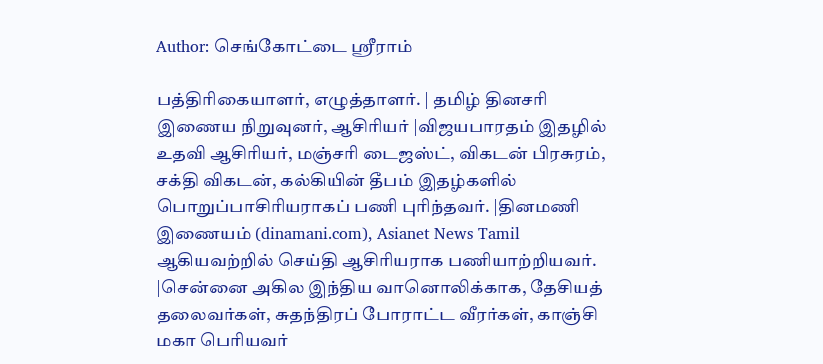Author: செங்கோட்டை ஸ்ரீராம்

பத்திரிகையாளர், எழுத்தாளர். | தமிழ் தினசரி இணைய நிறுவுனர், ஆசிரியர் |விஜயபாரதம் இதழில் உதவி ஆசிரியர், மஞ்சரி டைஜஸ்ட், விகடன் பிரசுரம், சக்தி விகடன், கல்கியின் தீபம் இதழ்களில் பொறுப்பாசிரியராகப் பணி புரிந்தவர். |தினமணி இணையம் (dinamani.com), Asianet News Tamil ஆகியவற்றில் செய்தி ஆசிரியராக பணியாற்றியவர். |சென்னை அகில இந்திய வானொலிக்காக, தேசியத் தலைவர்கள், சுதந்திரப் போராட்ட வீரர்கள், காஞ்சி மகா பெரியவர்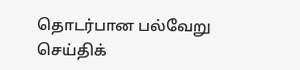தொடர்பான பல்வேறு செய்திக்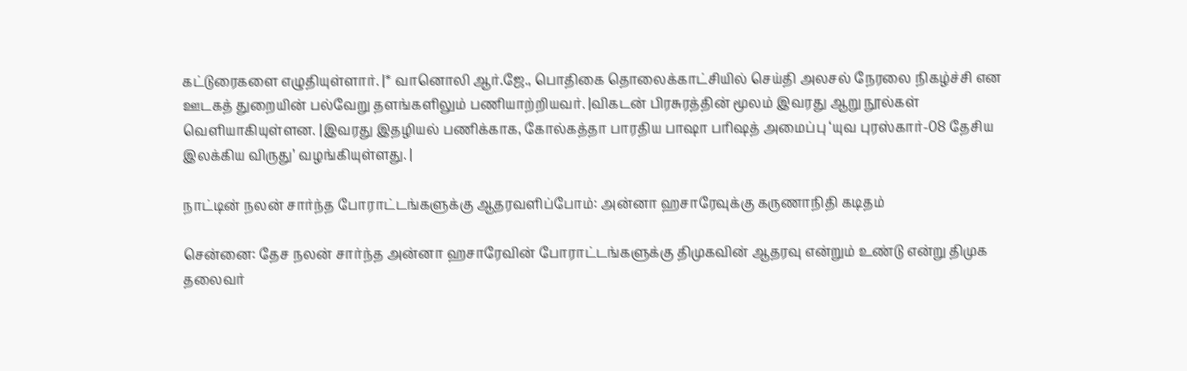கட்டுரைகளை எழுதியுள்ளார். |* வானொலி ஆர்.ஜே., பொதிகை தொலைக்காட்சியில் செய்தி அலசல் நேரலை நிகழ்ச்சி என ஊடகத் துறையின் பல்வேறு தளங்களிலும் பணியாற்றியவர். |விகடன் பிரசுரத்தின் மூலம் இவரது ஆறு நூல்கள் வெளியாகியுள்ளன. |இவரது இதழியல் பணிக்காக, கோல்கத்தா பாரதிய பாஷா பரிஷத் அமைப்பு ‘யுவ புரஸ்கார்-08 தேசிய இலக்கிய விருது’ வழங்கியுள்ளது. |

நாட்டின் நலன் சார்ந்த போராட்டங்களுக்கு ஆதரவளிப்போம்: அன்னா ஹசாரேவுக்கு கருணாநிதி கடிதம்

சென்னை: தேச நலன் சார்ந்த அன்னா ஹசாரேவின் போராட்டங்களுக்கு திமுகவின் ஆதரவு என்றும் உண்டு என்று திமுக தலைவர்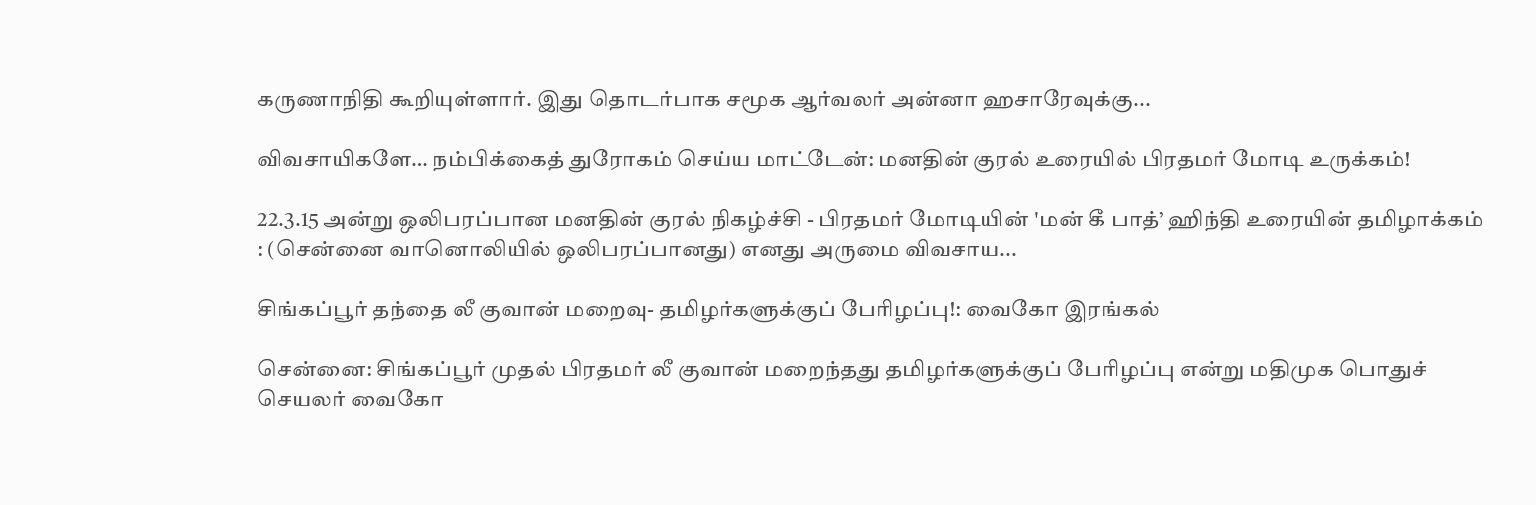கருணாநிதி கூறியுள்ளார். இது தொடர்பாக சமூக ஆர்வலர் அன்னா ஹசாரேவுக்கு...

விவசாயிகளே… நம்பிக்கைத் துரோகம் செய்ய மாட்டேன்: மனதின் குரல் உரையில் பிரதமர் மோடி உருக்கம்!

22.3.15 அன்று ஒலிபரப்பான மனதின் குரல் நிகழ்ச்சி - பிரதமர் மோடியின் 'மன் கீ பாத்’ ஹிந்தி உரையின் தமிழாக்கம் : (சென்னை வானொலியில் ஒலிபரப்பானது) எனது அருமை விவசாய...

சிங்கப்பூர் தந்தை லீ குவான் மறைவு- தமிழர்களுக்குப் பேரிழப்பு!: வைகோ இரங்கல்

சென்னை: சிங்கப்பூர் முதல் பிரதமர் லீ குவான் மறைந்தது தமிழர்களுக்குப் பேரிழப்பு என்று மதிமுக பொதுச் செயலர் வைகோ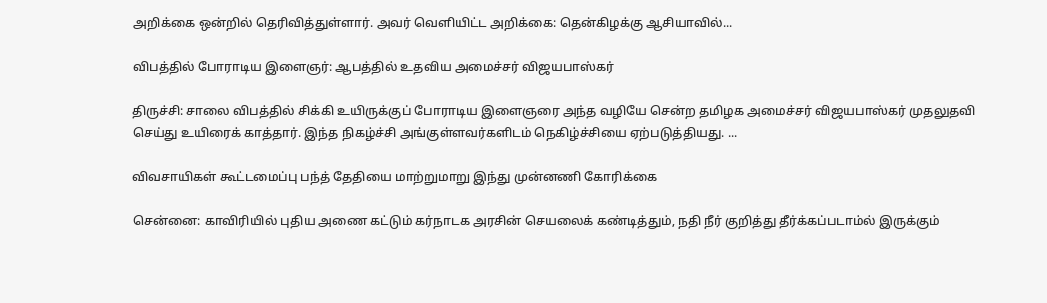அறிக்கை ஒன்றில் தெரிவித்துள்ளார். அவர் வெளியிட்ட அறிக்கை: தென்கிழக்கு ஆசியாவில்...

விபத்தில் போராடிய இளைஞர்: ஆபத்தில் உதவிய அமைச்சர் விஜயபாஸ்கர்

திருச்சி: சாலை விபத்தில் சிக்கி உயிருக்குப் போராடிய இளைஞரை அந்த வழியே சென்ற தமிழக அமைச்சர் விஜயபாஸ்கர் முதலுதவி செய்து உயிரைக் காத்தார். இந்த நிகழ்ச்சி அங்குள்ளவர்களிடம் நெகிழ்ச்சியை ஏற்படுத்தியது. ...

விவசாயிகள் கூட்டமைப்பு பந்த் தேதியை மாற்றுமாறு இந்து முன்னணி கோரிக்கை

சென்னை: காவிரியில் புதிய அணை கட்டும் கர்நாடக அரசின் செயலைக் கண்டித்தும், நதி நீர் குறித்து தீர்க்கப்படாம்ல் இருக்கும்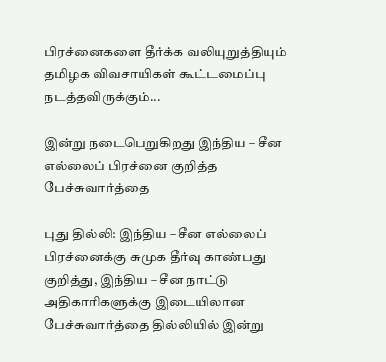பிரச்னைகளை தீர்க்க வலியுறுத்தியும் தமிழக விவசாயிகள் கூட்டமைப்பு நடத்தவிருக்கும்...

இன்று நடைபெறுகிறது இந்திய – சீன எல்லைப் பிரச்னை குறித்த பேச்சுவார்த்தை

புது தில்லி: இந்திய – சீன எல்லைப் பிரச்னைக்கு சுமுக தீர்வு காண்பது குறித்து, இந்திய – சீன நாட்டு அதிகாரிகளுக்கு இடையிலான பேச்சுவார்த்தை தில்லியில் இன்று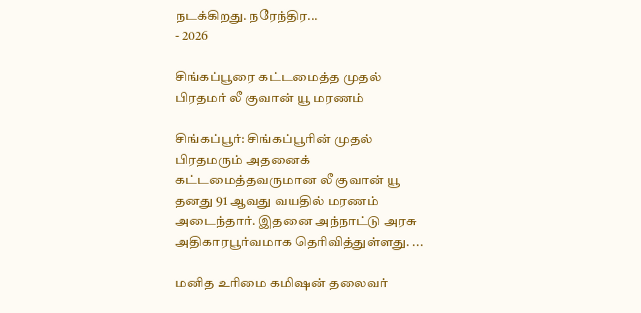நடக்கிறது. நரேந்திர...
- 2026

சிங்கப்பூரை கட்டமைத்த முதல் பிரதமர் லீ குவான் யூ மரணம்

சிங்கப்பூர்: சிங்கப்பூரின் முதல் பிரதமரும் அதனைக் கட்டமைத்தவருமான லீ குவான் யூ தனது 91 ஆவது வயதில் மரணம் அடைந்தார். இதனை அந்நாட்டு அரசு அதிகாரபூர்வமாக தெரிவித்துள்ளது. ...

மனித உரிமை கமிஷன் தலைவர்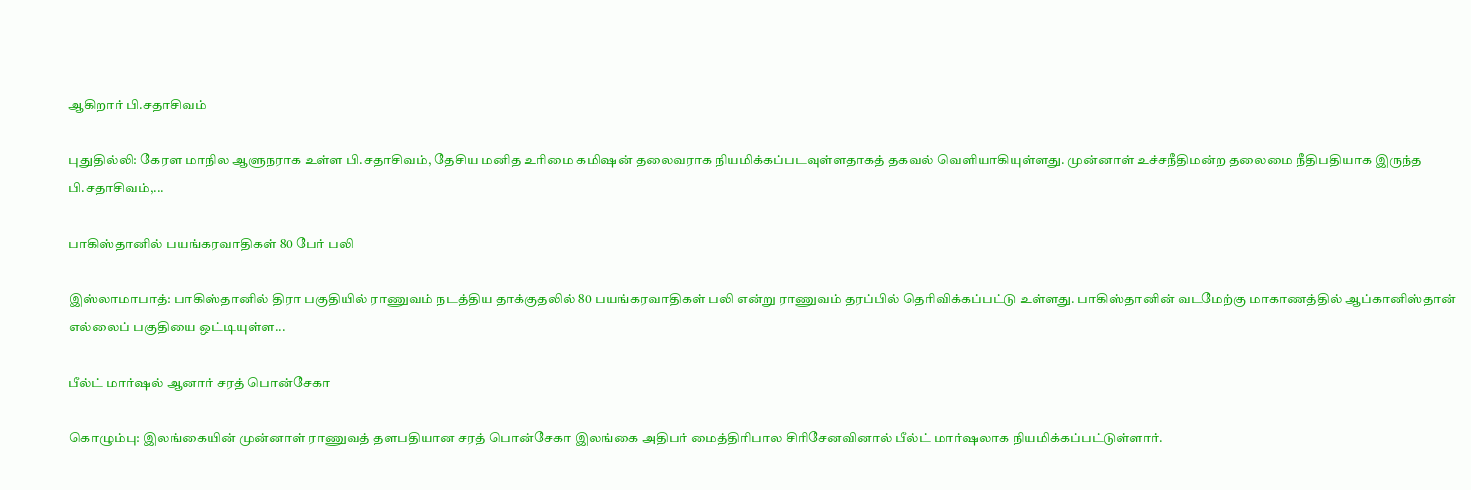ஆகிறார் பி.சதாசிவம்

புதுதில்லி: கேரள மாநில ஆளுநராக உள்ள பி.சதாசிவம், தேசிய மனித உரிமை கமிஷன் தலைவராக நியமிக்கப்படவுள்ளதாகத் தகவல் வெளியாகியுள்ளது. முன்னாள் உச்சநீதிமன்ற தலைமை நீதிபதியாக இருந்த பி.சதாசிவம்,...

பாகிஸ்தானில் பயங்கரவாதிகள் 80 பேர் பலி

இஸ்லாமாபாத்: பாகிஸ்தானில் திரா பகுதியில் ராணுவம் நடத்திய தாக்குதலில் 80 பயங்கரவாதிகள் பலி என்று ராணுவம் தரப்பில் தெரிவிக்கப்பட்டு உள்ளது. பாகிஸ்தானின் வடமேற்கு மாகாணத்தில் ஆப்கானிஸ்தான் எல்லைப் பகுதியை ஒட்டியுள்ள...

பீல்ட் மார்ஷல் ஆனார் சரத் பொன்சேகா

கொழும்பு: இலங்கையின் முன்னாள் ராணுவத் தளபதியான சரத் பொன்சேகா இலங்கை அதிபர் மைத்திரிபால சிரிசேனவினால் பீல்ட் மார்ஷலாக நியமிக்கப்பட்டுள்ளார்.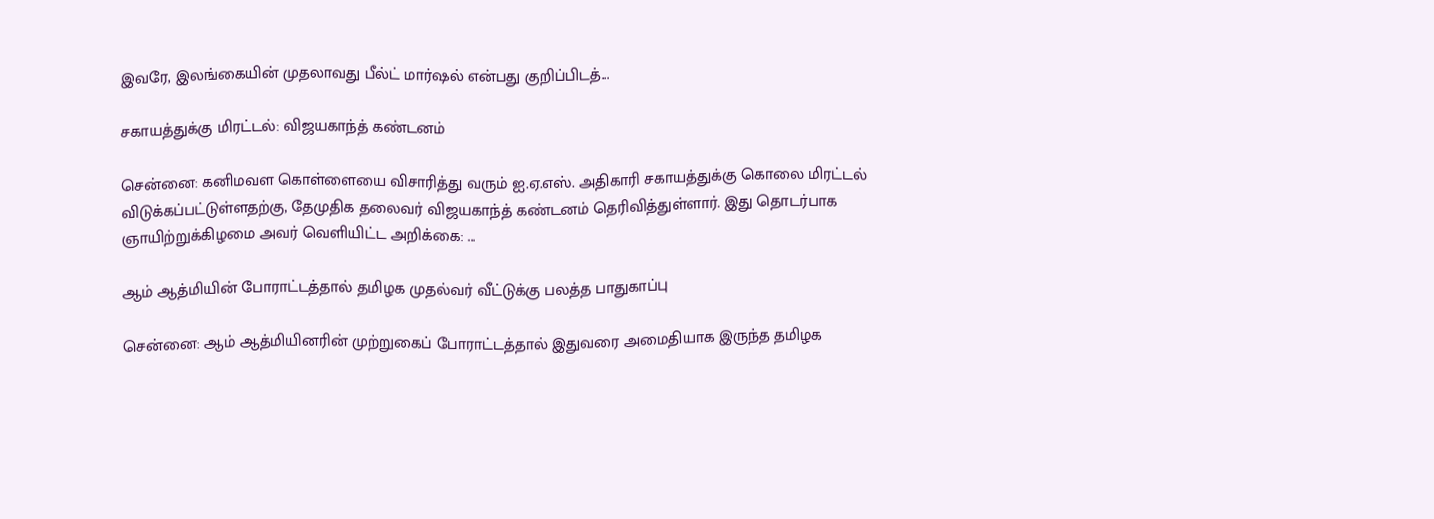இவரே, இலங்கையின் முதலாவது பீல்ட் மார்ஷல் என்பது குறிப்பிடத்...

சகாயத்துக்கு மிரட்டல்: விஜயகாந்த் கண்டனம்

சென்னை: கனிமவள கொள்ளையை விசாரித்து வரும் ஐ.ஏ.எஸ். அதிகாரி சகாயத்துக்கு கொலை மிரட்டல் விடுக்கப்பட்டுள்ளதற்கு, தேமுதிக தலைவர் விஜயகாந்த் கண்டனம் தெரிவித்துள்ளார். இது தொடர்பாக ஞாயிற்றுக்கிழமை அவர் வெளியிட்ட அறிக்கை: ...

ஆம் ஆத்மியின் போராட்டத்தால் தமிழக முதல்வர் வீட்டுக்கு பலத்த பாதுகாப்பு

சென்னை: ஆம் ஆத்மியினரின் முற்றுகைப் போராட்டத்தால் இதுவரை அமைதியாக இருந்த தமிழக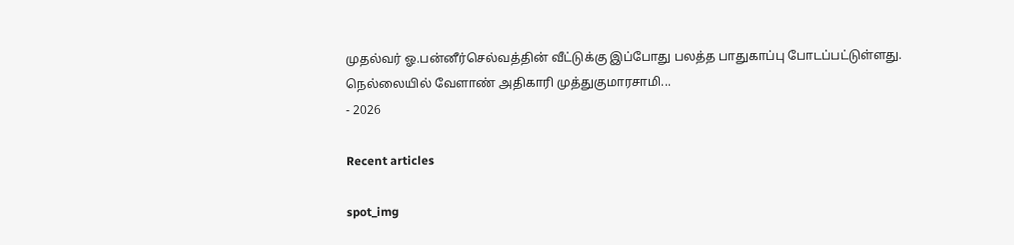முதல்வர் ஓ.பன்னீர்செல்வத்தின் வீட்டுக்கு இப்போது பலத்த பாதுகாப்பு போடப்பட்டுள்ளது. நெல்லையில் வேளாண் அதிகாரி முத்துகுமாரசாமி...
- 2026

Recent articles

spot_img